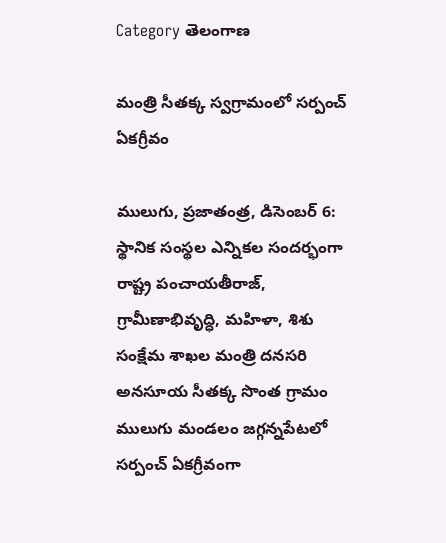Category తెలంగాణ

మంత్రి సీతక్క స్వగ్రామంలో సర్పంచ్‌ ఏకగ్రీవం

ములుగు, ప్రజాతంత్ర, డిసెంబర్‌ 6: స్థానిక సంస్థల ఎన్నికల సందర్భంగా రాష్ట్ర పంచాయతీరాజ్‌, గ్రామీణాభివృద్ధి, మహిళా, శిశు సంక్షేమ శాఖల మంత్రి దనసరి అనసూయ సీతక్క సొంత గ్రామం ములుగు మండలం జగ్గన్నపేటలో సర్పంచ్‌ ఏకగ్రీవంగా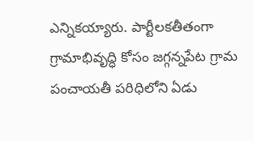ఎన్నికయ్యారు. పార్టీలకతీతంగా గ్రామాభివృద్ధి కోసం జగ్గన్నపేట గ్రామ పంచాయతీ పరిధిలోని ఏడు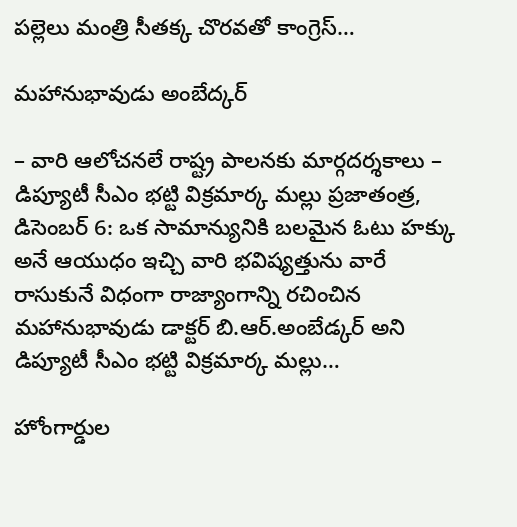పల్లెలు మంత్రి సీతక్క చొరవతో కాంగ్రెస్‌…

మహానుభావుడు అంబేద్కర్‌

– వారి ఆలోచనలే రాష్ట్ర పాలనకు మార్గదర్శకాలు – డిప్యూటీ సీఎం భట్టి విక్రమార్క మల్లు ప్రజాతంత్ర, డిసెంబర్‌ 6: ఒక సామాన్యునికి బలమైన ఓటు హక్కు అనే ఆయుధం ఇచ్చి వారి భవిష్యత్తును వారే రాసుకునే విధంగా రాజ్యాంగాన్ని రచించిన మహానుభావుడు డాక్టర్‌ బి.ఆర్‌.అంబేడ్కర్‌ అని డిప్యూటీ సీఎం భట్టి విక్రమార్క మల్లు…

హోంగార్డుల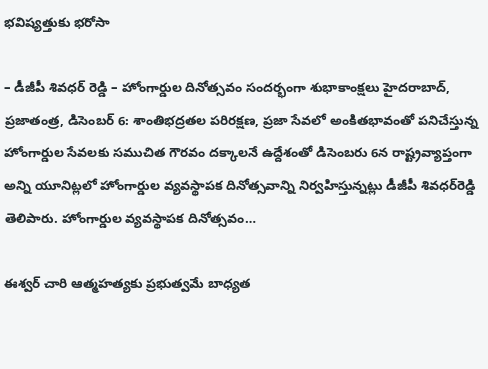భవిష్యత్తుకు భరోసా

– డీజీపీ శివధర్‌ రెడ్డి – హోంగార్డుల దినోత్సవం సందర్భంగా శుభాకాంక్షలు హైదరాబాద్‌, ప్రజాతంత్ర, డిసెంబర్‌ 6: శాంతిభద్రతల పరిరక్షణ, ప్రజా సేవలో అంకితభావంతో పనిచేస్తున్న హోంగార్డుల సేవలకు సముచిత గౌరవం దక్కాలనే ఉద్దేశంతో డిసెంబరు 6న రాష్ట్రవ్యాప్తంగా అన్ని యూనిట్లలో హోంగార్డుల వ్యవస్థాపక దినోత్సవాన్ని నిర్వహిస్తున్నట్లు డీజీపీ శివధర్‌రెడ్డి తెలిపారు. హోంగార్డుల వ్యవస్థాపక దినోత్సవం…

ఈశ్వర్‌ చారి ఆత్మహత్యకు ప్రభుత్వమే బాధ్యత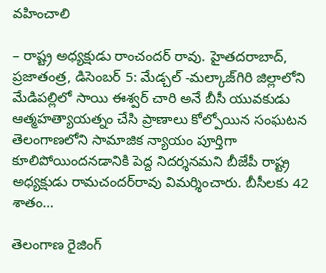వహించాలి

– రాష్ట్ర అధ్యక్షుడు రాంచందర్‌ రావు. హైతదరాబాద్‌, ప్రజాతంత్ర, డిసెంబర్‌ 5: మేడ్చల్‌ -మల్కాజ్‌గిరి జిల్లాలోని మేడిపల్లిలో సాయి ఈశ్వర్‌ చారి అనే బీసీ యువకుడు ఆత్మహత్యాయత్నం చేసి ప్రాణాలు కోల్పోయిన సంఘటన తెలంగాణలోని సామాజిక న్యాయం పూర్తిగా కూలిపోయిందనడానికి పెద్ద నిదర్శనమని బీజేపీ రాష్ట్ర అధ్యక్షుడు రామచందర్‌రావు విమర్శించారు. బీసీలకు 42 శాతం…

తెలంగాణ రైజింగ్‌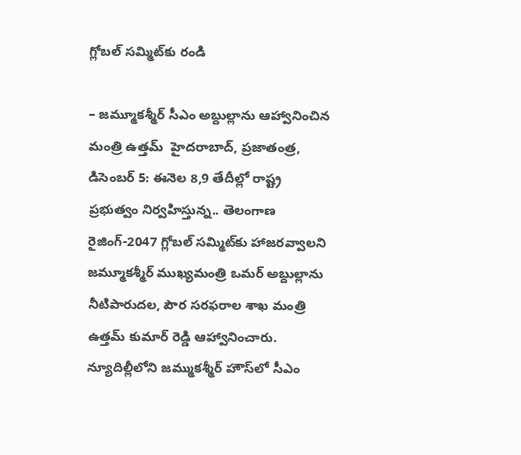గ్లోబల్‌ సమ్మిట్‌కు రండి

– జమ్మూకశ్మీర్‌ సీఎం అబ్దుల్లాను ఆహ్వానించిన మంత్రి ఉత్తమ్‌  హైదరాబాద్‌, ప్రజాతంత్ర, డిసెంబర్‌ 5: ఈనెల 8,9 తేదీల్లో రాష్ట్ర ప్రభుత్వం నిర్వహిస్తున్న.. తెలంగాణ రైజింగ్‌-2047 గ్లోబల్‌ సమ్మిట్‌కు హాజరవ్వాలని జమ్మూకశ్మీర్‌ ముఖ్యమంత్రి ఒమర్‌ అబ్దుల్లాను నీటిపారుదల, పౌర సరఫరాల శాఖ మంత్రి ఉత్తమ్‌ కుమార్‌ రెడ్డి ఆహ్వానించారు. న్యూదిల్లీలోని జమ్ముకశ్మీర్‌ హౌస్‌లో సీఎం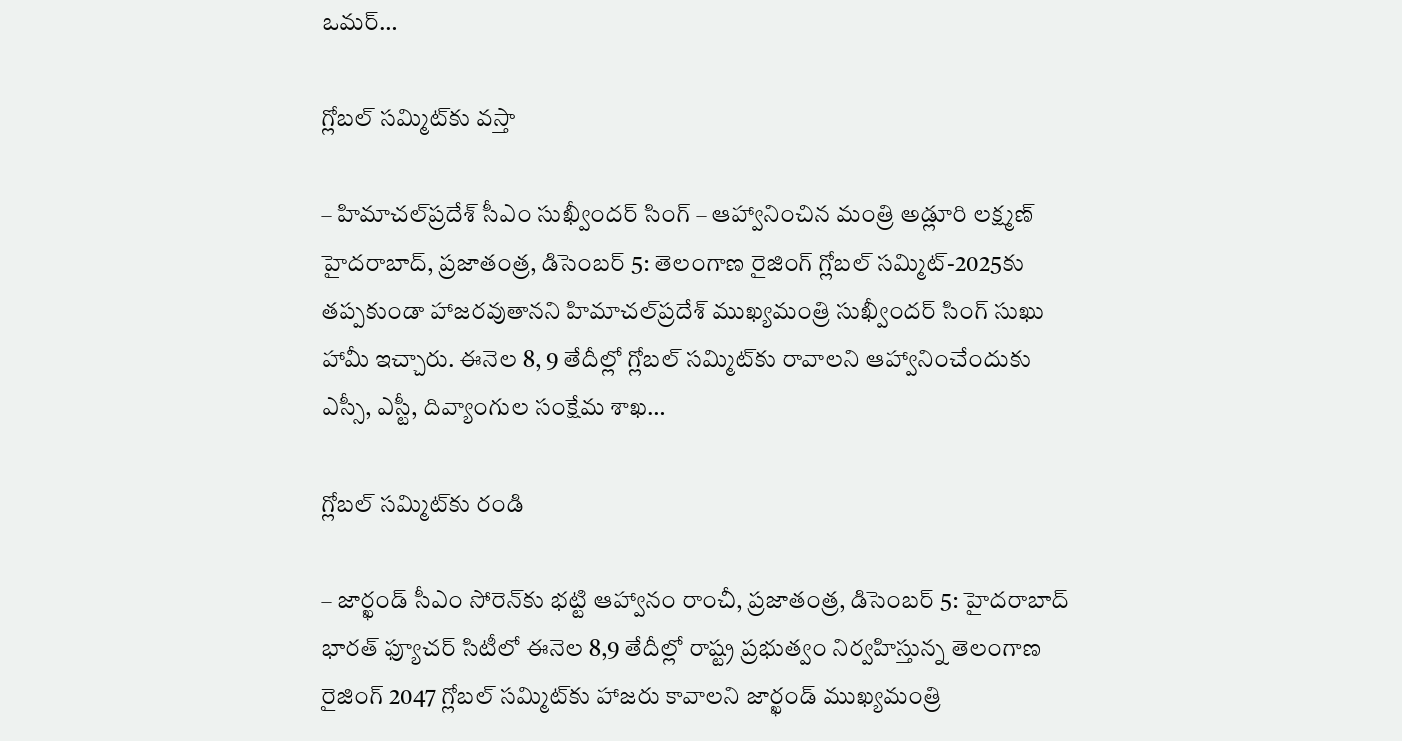ఒమర్‌…

గ్లోబల్‌ సమ్మిట్‌కు వస్తా

– హిమాచల్‌ప్రదేశ్‌ సీఎం సుఖ్వీందర్‌ సింగ్‌ – ఆహ్వానించిన మంత్రి అడ్లూరి లక్ష్మణ్‌ హైదరాబాద్‌, ప్రజాతంత్ర, డిసెంబర్‌ 5: తెలంగాణ రైజింగ్‌ గ్లోబల్‌ సమ్మిట్‌-2025కు తప్పకుండా హాజరవుతానని హిమాచల్‌ప్రదేశ్‌ ముఖ్యమంత్రి సుఖ్వీందర్‌ సింగ్‌ సుఖు హామీ ఇచ్చారు. ఈనెల 8, 9 తేదీల్లో గ్లోబల్‌ సమ్మిట్‌కు రావాలని ఆహ్వానించేందుకు ఎస్సీ, ఎస్టీ, దివ్యాంగుల సంక్షేమ శాఖ…

గ్లోబల్‌ సమ్మిట్‌కు రండి

– జార్ఖండ్‌ సీఎం సోరెన్‌కు భట్టి ఆహ్వానం రాంచీ, ప్రజాతంత్ర, డిసెంబర్‌ 5: హైదరాబాద్‌ భారత్‌ ఫ్యూచర్‌ సిటీలో ఈనెల 8,9 తేదీల్లో రాష్ట్ర ప్రభుత్వం నిర్వహిస్తున్న తెలంగాణ రైజింగ్‌ 2047 గ్లోబల్‌ సమ్మిట్‌కు హాజరు కావాలని జార్ఖండ్‌ ముఖ్యమంత్రి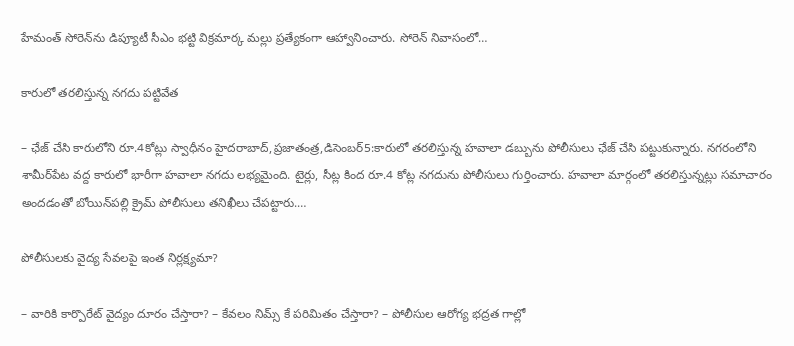హేమంత్‌ సోరెన్‌ను డిప్యూటీ సీఎం భట్టి విక్రమార్క మల్లు ప్రత్యేకంగా ఆహ్వానించారు. సోరెన్‌ నివాసంలో…

కారులో తరలిస్తున్న నగదు పట్టివేత

– ఛేజ్‌ ‌చేసి కారులోని రూ.4కోట్లు స్వాధీనం హైదరాబాద్‌,ప్రజాతంత్ర,డిసెంబర్‌5:కారులో తరలిస్తున్న హవాలా డబ్బును పోలీసులు ఛేజ్‌ ‌చేసి పట్టుకున్నారు. నగరంలోని శామీర్‌పేట వ‌ద్ద‌ కారులో భారీగా హవాలా నగదు లభ్యమైంది. టైర్లు, సీట్ల కింద రూ.4 కోట్ల నగదును పోలీసులు గుర్తించారు. హవాలా మార్గంలో తరలిస్తున్నట్లు సమాచారం అందడంతో బోయిన్‌పల్లి క్రైమ్‌ ‌పోలీసులు తనిఖీలు చేపట్టారు.…

పోలీసుల‌కు వైద్య‌ సేవ‌ల‌పై ఇంత నిర్ల‌క్ష్య‌మా?

– వారికి కార్పొరేట్ వైద్యం దూరం చేస్తారా? – కేవ‌లం నిమ్స్ కే ప‌రిమితం చేస్తారా? – పోలీసుల ఆరోగ్య భ‌ద్ర‌త గాల్లో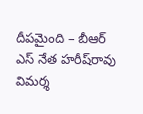దీప‌మైంది – బీఆర్ ఎస్ నేత హ‌రీష్‌రావు విమ‌ర్శ‌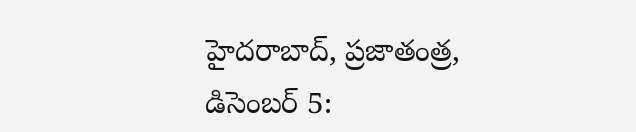హైద‌రాబాద్‌, ప్ర‌జాతంత్ర‌, డిసెంబ‌ర్ 5: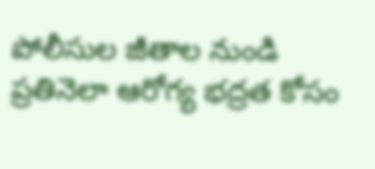పోలీసుల జీతాల నుండి ప్రతినెలా ఆరోగ్య భద్రత కోసం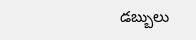డబ్బులు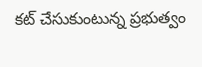కట్ చేసుకుంటున్న ప్రభుత్వం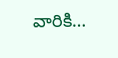వారికి…